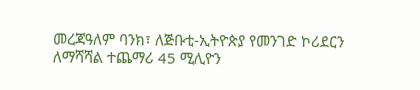መረጃዓለም ባንክ፣ ለጅቡቲ-ኢትዮጵያ የመንገድ ኮሪደርን ለማሻሻል ተጨማሪ 45 ሚሊዮን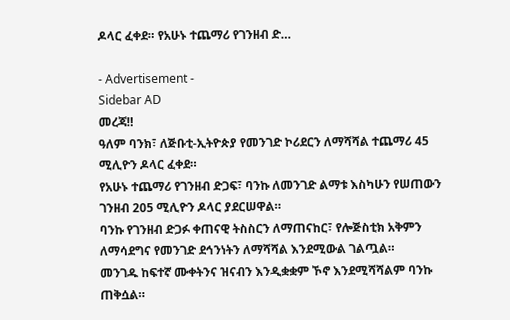ዶላር ፈቀደ። የአሁኑ ተጨማሪ የገንዘብ ድ…

- Advertisement -
Sidebar AD
መረጃ‼
ዓለም ባንክ፣ ለጅቡቲ-ኢትዮጵያ የመንገድ ኮሪደርን ለማሻሻል ተጨማሪ 45 ሚሊዮን ዶላር ፈቀደ።
የአሁኑ ተጨማሪ የገንዘብ ድጋፍ፣ ባንኩ ለመንገድ ልማቱ እስካሁን የሠጠውን ገንዘብ 205 ሚሊዮን ዶላር ያደርሠዋል።
ባንኩ የገንዘብ ድጋፉ ቀጠናዊ ትስስርን ለማጠናከር፣ የሎጅስቲክ አቅምን ለማሳደግና የመንገድ ደኅንነትን ለማሻሻል እንደሚውል ገልጧል።
መንገዱ ከፍተኛ ሙቀትንና ዝናብን እንዲቋቋም ኾኖ እንደሚሻሻልም ባንኩ ጠቅሷል።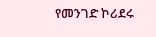የመንገድ ኮሪደሩ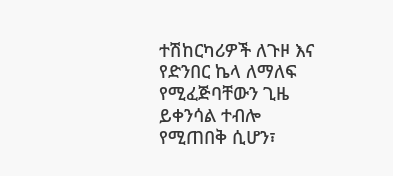ተሽከርካሪዎች ለጉዞ እና የድንበር ኬላ ለማለፍ የሚፈጅባቸውን ጊዜ ይቀንሳል ተብሎ የሚጠበቅ ሲሆን፣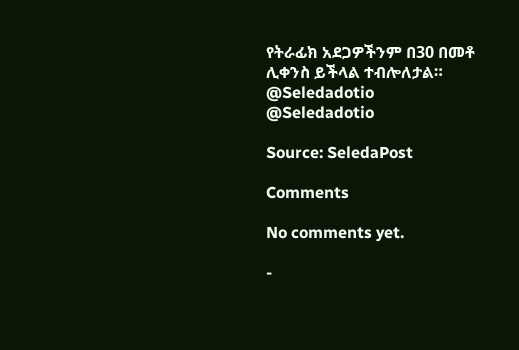የትራፊክ አደጋዎችንም በ30 በመቶ ሊቀንስ ይችላል ተብሎለታል።
@Seledadotio
@Seledadotio

Source: SeledaPost

Comments

No comments yet.

-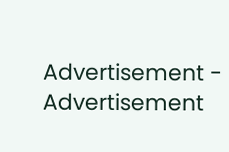Advertisement -
Advertisement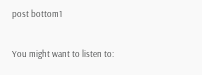post bottom1

You might want to listen to: